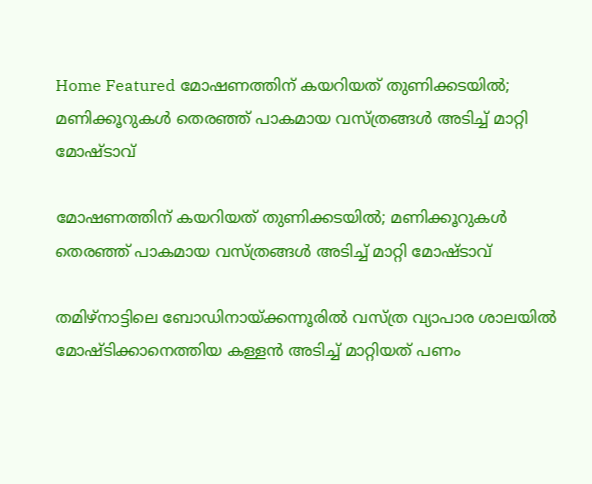Home Featured മോഷണത്തിന് കയറിയത് തുണിക്കടയില്‍; മണിക്കൂറുകള്‍ തെരഞ്ഞ് പാകമായ വസ്ത്രങ്ങള്‍ അടിച്ച്‌ മാറ്റി മോഷ്ടാവ്

മോഷണത്തിന് കയറിയത് തുണിക്കടയില്‍; മണിക്കൂറുകള്‍ തെരഞ്ഞ് പാകമായ വസ്ത്രങ്ങള്‍ അടിച്ച്‌ മാറ്റി മോഷ്ടാവ്

തമിഴ്നാട്ടിലെ ബോഡിനായ്ക്കന്നൂരില്‍ വസ്ത്ര വ്യാപാര ശാലയില്‍ മോഷ്ടിക്കാനെത്തിയ കള്ളൻ അടിച്ച്‌ മാറ്റിയത് പണം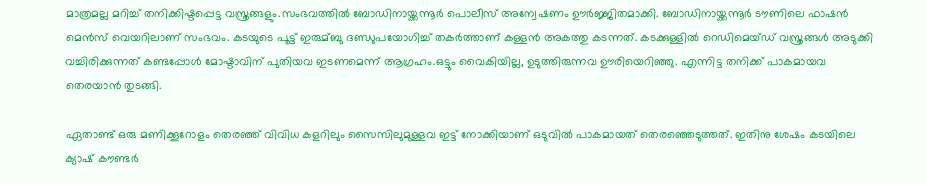മാത്രമല്ല മറിച്ച്‌ തനിക്കിഷ്ടപ്പെട്ട വസ്ത്രങ്ങളും.സംഭവത്തില്‍ ബോഡിനായ്ക്കന്നൂര്‍ പൊലീസ് അന്വേഷണം ഊര്‍ജ്ജിതമാക്കി. ബോഡിനായ്ക്കന്നൂര്‍ ടൗണിലെ ഫാഷൻ മെൻസ് വെയറിലാണ് സംഭവം. കടയുടെ പൂട്ട് ഇരുമ്ബു ദണ്ഡുപയോഗിച്ച്‌ തകര്‍ത്താണ് കള്ളൻ അകത്തു കടന്നത്. കടക്കുള്ളില്‍ റെഡിമെയ്ഡ് വസ്ത്രങ്ങള്‍ അടുക്കി വച്ചിരിക്കുന്നത് കണ്ടപ്പോള്‍ മോഷ്ടാവിന് പുതിയവ ഇടണമെന്ന് ആഗ്രഹം.ഒട്ടും വൈകിയില്ല, ഉടുത്തിരുന്നവ ഊരിയെറിഞ്ഞു. എന്നിട്ട തനിക്ക് പാകമായവ തെരയാൻ തുടങ്ങി.

ഏതാണ്ട് ഒരു മണിക്കൂറോളം തെരഞ്ഞ് വിവിധ കളറിലും സൈസിലുമുള്ളവ ഇട്ട് നോക്കിയാണ് ഒടുവില്‍ പാകമായത് തെരഞ്ഞെടുത്തത്. ഇതിനു ശേഷം കടയിലെ ക്യാഷ് കൗണ്ടര്‍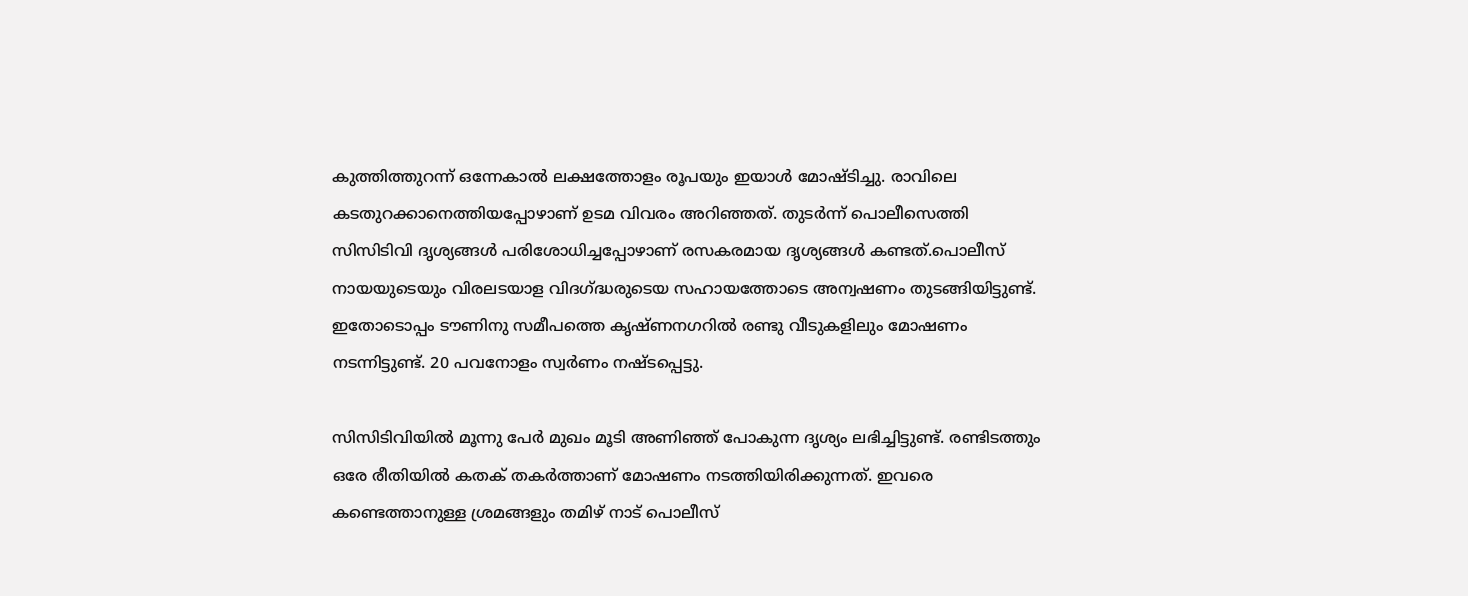കുത്തിത്തുറന്ന് ഒന്നേകാല്‍ ലക്ഷത്തോളം രൂപയും ഇയാള്‍ മോഷ്ടിച്ചു. രാവിലെ കടതുറക്കാനെത്തിയപ്പോഴാണ് ഉടമ വിവരം അറിഞ്ഞത്. തുടര്‍ന്ന് പൊലീസെത്തി സിസിടിവി ദൃശ്യങ്ങള്‍ പരിശോധിച്ചപ്പോഴാണ് രസകരമായ ദൃശ്യങ്ങള്‍ കണ്ടത്.പൊലീസ് നായയുടെയും വിരലടയാള വിദഗ്ദ്ധരുടെയ സഹായത്തോടെ അന്വഷണം തുടങ്ങിയിട്ടുണ്ട്. ഇതോടൊപ്പം ടൗണിനു സമീപത്തെ കൃഷ്ണനഗറില്‍ രണ്ടു വീടുകളിലും മോഷണം നടന്നിട്ടുണ്ട്. 20 പവനോളം സ്വര്‍ണം നഷ്ടപ്പെട്ടു.

സിസിടിവിയില്‍ മൂന്നു പേര്‍ മുഖം മൂടി അണിഞ്ഞ് പോകുന്ന ദൃശ്യം ലഭിച്ചിട്ടുണ്ട്. രണ്ടിടത്തും ഒരേ രീതിയില്‍ കതക് തകര്‍ത്താണ് മോഷണം നടത്തിയിരിക്കുന്നത്. ഇവരെ കണ്ടെത്താനുള്ള ശ്രമങ്ങളും തമിഴ് നാട് പൊലീസ്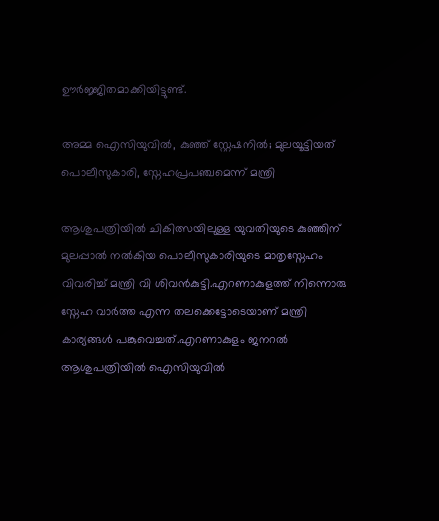ഊര്‍ജ്ജിതമാക്കിയിട്ടുണ്ട്.

അമ്മ ഐസിയുവില്‍, കുഞ്ഞ് സ്റ്റേഷനില്‍; മുലയൂട്ടിയത് പൊലീസുകാരി, സ്നേഹപ്രപഞ്ചമെന്ന് മന്ത്രി

ആശുപത്രിയില്‍ ചികിത്സയിലുള്ള യുവതിയുടെ കുഞ്ഞിന് മുലപ്പാല്‍ നല്‍കിയ പൊലീസുകാരിയുടെ മാതൃസ്നേഹം വിവരിച്ച്‌ മന്ത്രി വി ശിവൻകുട്ടി.എറണാകുളത്ത് നിന്നൊരു സ്നേഹ വാര്‍ത്ത എന്ന തലക്കെട്ടോടെയാണ് മന്ത്രി കാര്യങ്ങള്‍ പങ്കുവെച്ചത്.എറണാകുളം ജനറല്‍ ആശുപത്രിയില്‍ ഐസിയുവില്‍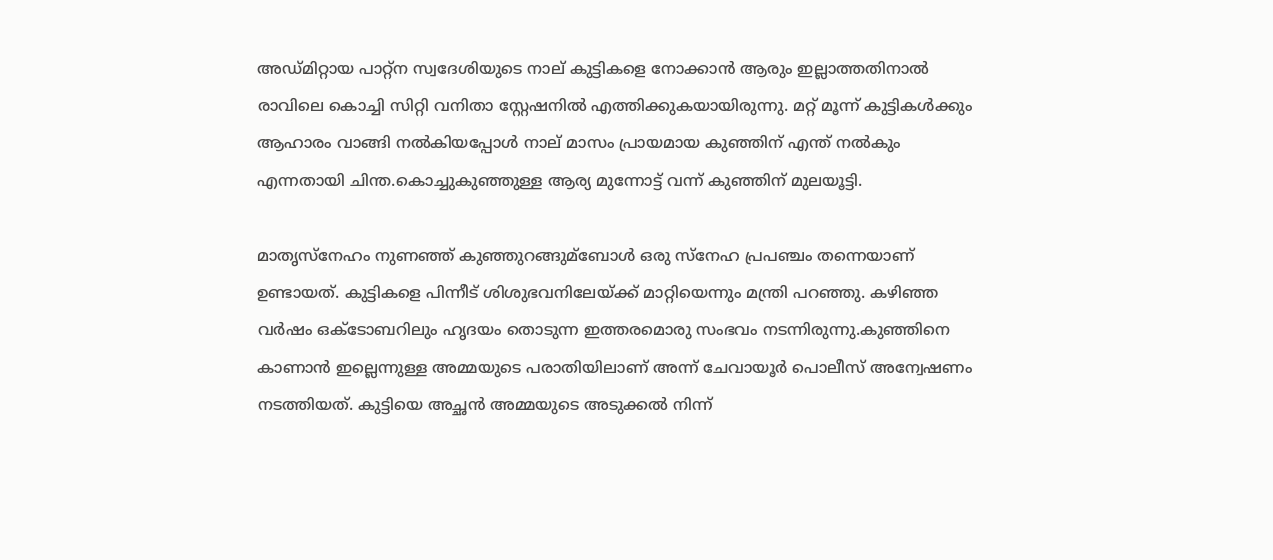അഡ്മിറ്റായ പാറ്റ്ന സ്വദേശിയുടെ നാല് കുട്ടികളെ നോക്കാൻ ആരും ഇല്ലാത്തതിനാല്‍ രാവിലെ കൊച്ചി സിറ്റി വനിതാ സ്റ്റേഷനില്‍ എത്തിക്കുകയായിരുന്നു. മറ്റ് മൂന്ന് കുട്ടികള്‍ക്കും ആഹാരം വാങ്ങി നല്‍കിയപ്പോള്‍ നാല് മാസം പ്രായമായ കുഞ്ഞിന് എന്ത് നല്‍കും എന്നതായി ചിന്ത.കൊച്ചുകുഞ്ഞുള്ള ആര്യ മുന്നോട്ട് വന്ന് കുഞ്ഞിന് മുലയൂട്ടി.

മാതൃസ്നേഹം നുണഞ്ഞ് കുഞ്ഞുറങ്ങുമ്ബോള്‍ ഒരു സ്നേഹ പ്രപഞ്ചം തന്നെയാണ് ഉണ്ടായത്. കുട്ടികളെ പിന്നീട് ശിശുഭവനിലേയ്ക്ക് മാറ്റിയെന്നും മന്ത്രി പറഞ്ഞു. കഴിഞ്ഞ വര്‍ഷം ഒക്ടോബറിലും ഹൃദയം തൊടുന്ന ഇത്തരമൊരു സംഭവം നടന്നിരുന്നു.കുഞ്ഞിനെ കാണാൻ ഇല്ലെന്നുള്ള അമ്മയുടെ പരാതിയിലാണ് അന്ന് ചേവായൂര്‍ പൊലീസ് അന്വേഷണം നടത്തിയത്. കുട്ടിയെ അച്ഛന്‍ അമ്മയുടെ അടുക്കല്‍ നിന്ന്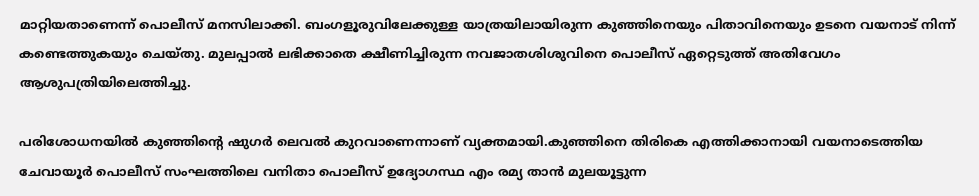മാറ്റിയതാണെന്ന് പൊലീസ് മനസിലാക്കി. ബംഗളൂരുവിലേക്കുള്ള യാത്രയിലായിരുന്ന കുഞ്ഞിനെയും പിതാവിനെയും ഉടനെ വയനാട് നിന്ന് കണ്ടെത്തുകയും ചെയ്തു. മുലപ്പാല്‍ ലഭിക്കാതെ ക്ഷീണിച്ചിരുന്ന നവജാതശിശുവിനെ പൊലീസ് ഏറ്റെടുത്ത് അതിവേഗം ആശുപത്രിയിലെത്തിച്ചു.

പരിശോധനയില്‍ കുഞ്ഞിന്‍റെ ഷുഗര്‍ ലെവല്‍ കുറവാണെന്നാണ് വ്യക്തമായി.കുഞ്ഞിനെ തിരികെ എത്തിക്കാനായി വയനാടെത്തിയ ചേവായൂര്‍ പൊലീസ് സംഘത്തിലെ വനിതാ പൊലീസ് ഉദ്യോഗസ്ഥ എം രമ്യ താന്‍ മുലയൂട്ടുന്ന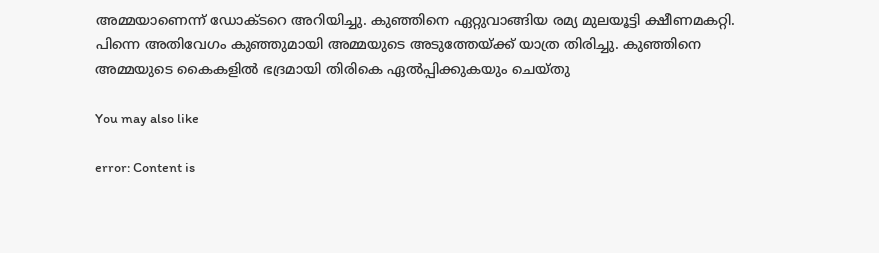അമ്മയാണെന്ന് ഡോക്ടറെ അറിയിച്ചു. കുഞ്ഞിനെ ഏറ്റുവാങ്ങിയ രമ്യ മുലയൂട്ടി ക്ഷീണമകറ്റി. പിന്നെ അതിവേഗം കുഞ്ഞുമായി അമ്മയുടെ അടുത്തേയ്ക്ക് യാത്ര തിരിച്ചു. കുഞ്ഞിനെ അമ്മയുടെ കൈകളില്‍ ഭദ്രമായി തിരികെ ഏല്‍പ്പിക്കുകയും ചെയ്തു

You may also like

error: Content is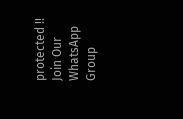protected !!
Join Our WhatsApp Group